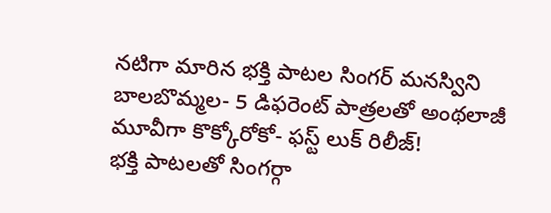నటిగా మారిన భక్తి పాటల సింగర్ మనస్విని బాలబొమ్మల- 5 డిఫరెంట్ పాత్రలతో అంథలాజీ మూవీగా కొక్కోరోకో- ఫస్ట్ లుక్ రిలీజ్!
భక్తి పాటలతో సింగర్గా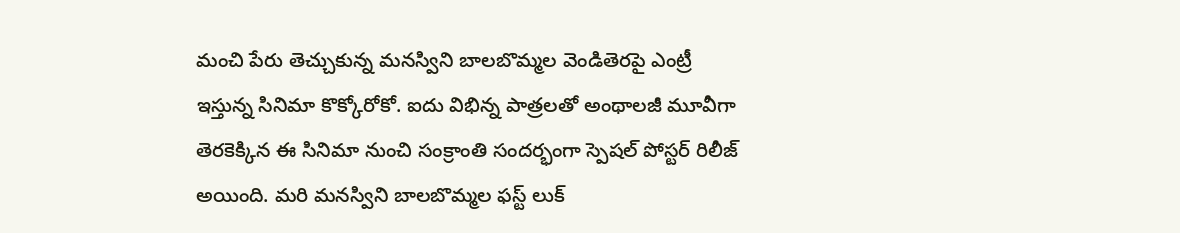మంచి పేరు తెచ్చుకున్న మనస్విని బాలబొమ్మల వెండితెరపై ఎంట్రీ ఇస్తున్న సినిమా కొక్కోరోకో. ఐదు విభిన్న పాత్రలతో అంథాలజీ మూవీగా తెరకెక్కిన ఈ సినిమా నుంచి సంక్రాంతి సందర్భంగా స్పెషల్ పోస్టర్ రిలీజ్ అయింది. మరి మనస్విని బాలబొమ్మల ఫస్ట్ లుక్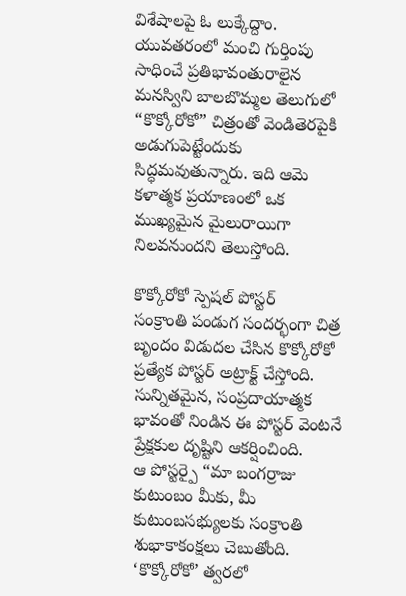విశేషాలపై ఓ లుక్కేద్దాం.
యువతరంలో మంచి గుర్తింపు సాధించే ప్రతిభావంతురాలైన మనస్విని బాలబొమ్మల తెలుగులో “కొక్కోరోకో” చిత్రంతో వెండితెరపైకి అడుగుపెట్టేందుకు సిద్ధమవుతున్నారు. ఇది ఆమె కళాత్మక ప్రయాణంలో ఒక ముఖ్యమైన మైలురాయిగా నిలవనుందని తెలుస్తోంది.

కొక్కోరోకో స్పెషల్ పోస్టర్
సంక్రాంతి పండుగ సందర్భంగా చిత్ర బృందం విడుదల చేసిన కొక్కోరోకో ప్రత్యేక పోస్టర్ అట్రాక్ట్ చేస్తోంది. సున్నితమైన, సంప్రదాయాత్మక భావంతో నిండిన ఈ పోస్టర్ వెంటనే ప్రేక్షకుల దృష్టిని ఆకర్షించింది.
ఆ పోస్టర్పై “మా బంగర్రాజు కుటుంబం మీకు, మీ కుటుంబసభ్యులకు సంక్రాంతి శుభాకాకంక్షలు చెబుతోంది. ‘కొక్కోరోకో’ త్వరలో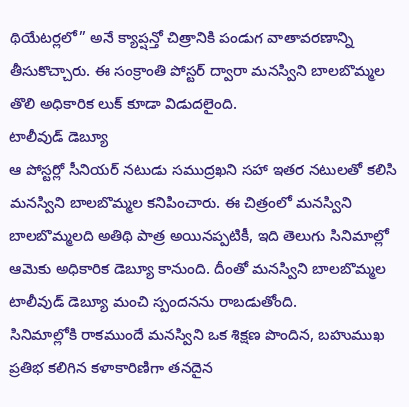థియేటర్లలో” అనే క్యాప్షన్తో చిత్రానికి పండుగ వాతావరణాన్ని తీసుకొచ్చారు. ఈ సంక్రాంతి పోస్టర్ ద్వారా మనస్విని బాలబొమ్మల తొలి అధికారిక లుక్ కూడా విడుదలైంది.
టాలీవుడ్ డెబ్యూ
ఆ పోస్టర్లో సీనియర్ నటుడు సముద్రఖని సహా ఇతర నటులతో కలిసి మనస్విని బాలబొమ్మల కనిపించారు. ఈ చిత్రంలో మనస్విని బాలబొమ్మలది అతిథి పాత్ర అయినప్పటికీ, ఇది తెలుగు సినిమాల్లో ఆమెకు అధికారిక డెబ్యూ కానుంది. దీంతో మనస్విని బాలబొమ్మల టాలీవుడ్ డెబ్యూ మంచి స్పందనను రాబడుతోంది.
సినిమాల్లోకి రాకముందే మనస్విని ఒక శిక్షణ పొందిన, బహుముఖ ప్రతిభ కలిగిన కళాకారిణిగా తనదైన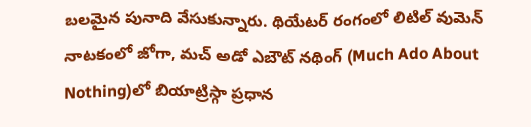బలమైన పునాది వేసుకున్నారు. థియేటర్ రంగంలో లిటిల్ వుమెన్ నాటకంలో జోగా, మచ్ అడో ఎబౌట్ నథింగ్ (Much Ado About Nothing)లో బియాట్రిస్గా ప్రధాన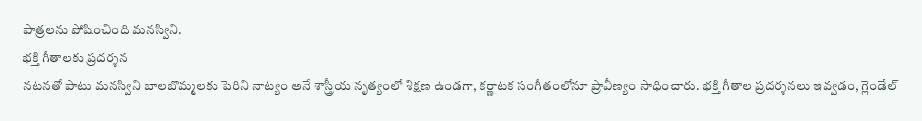పాత్రలను పోషించింది మనస్విని.
భక్తి గీతాలకు ప్రదర్శన
నటనతో పాటు మనస్విని బాలబొమ్మలకు పెరిని నాట్యం అనే శాస్త్రీయ నృత్యంలో శిక్షణ ఉండగా, కర్ణాటక సంగీతంలోనూ ప్రావీణ్యం సాధించారు. భక్తి గీతాల ప్రదర్శనలు ఇవ్వడం, గ్లెండేల్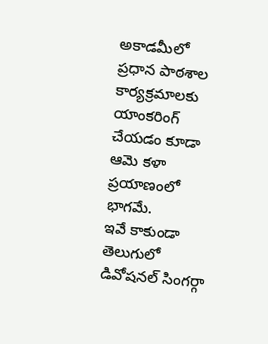అకాడమీలో ప్రధాన పాఠశాల కార్యక్రమాలకు యాంకరింగ్ చేయడం కూడా ఆమె కళా ప్రయాణంలో భాగమే.
ఇవే కాకుండా తెలుగులో డివోషనల్ సింగర్గా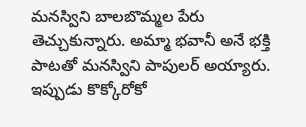మనస్విని బాలబొమ్మల పేరు తెచ్చుకున్నారు. అమ్మా భవానీ అనే భక్తి పాటతో మనస్విని పాపులర్ అయ్యారు. ఇప్పుడు కొక్కోరోకో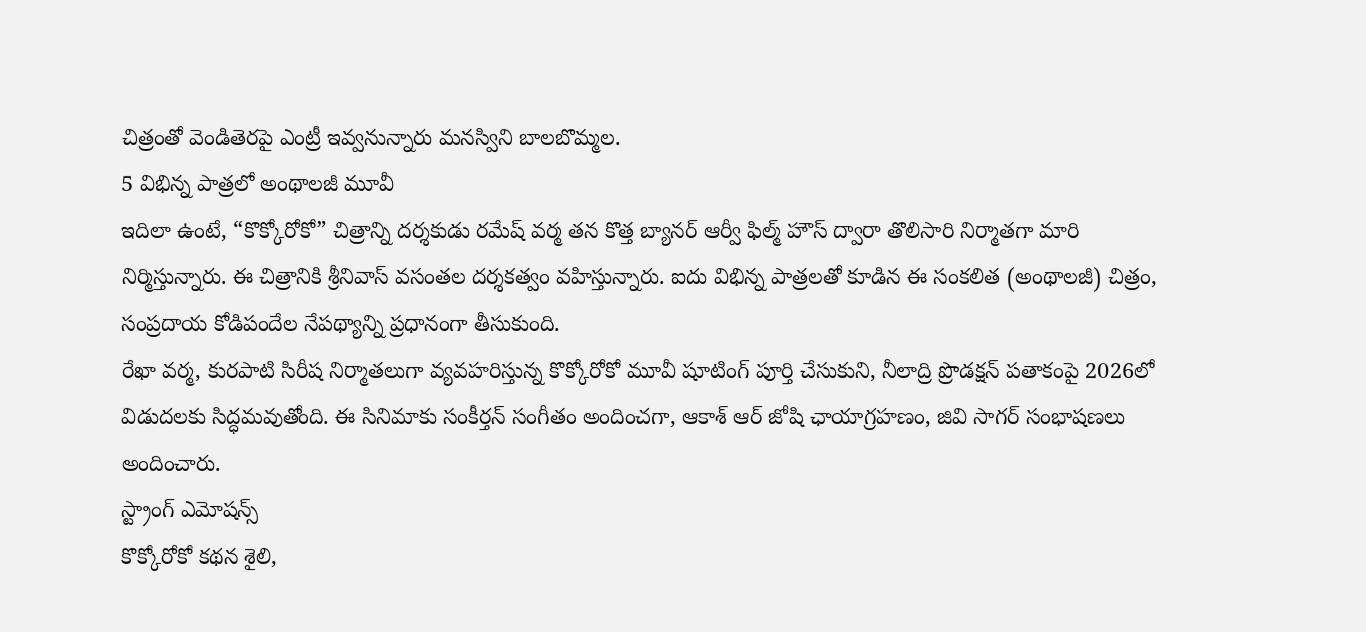చిత్రంతో వెండితెరపై ఎంట్రీ ఇవ్వనున్నారు మనస్విని బాలబొమ్మల.
5 విభిన్న పాత్రలో అంథాలజీ మూవీ
ఇదిలా ఉంటే, “కొక్కోరోకో” చిత్రాన్ని దర్శకుడు రమేష్ వర్మ తన కొత్త బ్యానర్ ఆర్వీ ఫిల్మ్ హౌస్ ద్వారా తొలిసారి నిర్మాతగా మారి నిర్మిస్తున్నారు. ఈ చిత్రానికి శ్రీనివాస్ వసంతల దర్శకత్వం వహిస్తున్నారు. ఐదు విభిన్న పాత్రలతో కూడిన ఈ సంకలిత (అంథాలజీ) చిత్రం, సంప్రదాయ కోడిపందేల నేపథ్యాన్ని ప్రధానంగా తీసుకుంది.
రేఖా వర్మ, కురపాటి సిరీష నిర్మాతలుగా వ్యవహరిస్తున్న కొక్కోరోకో మూవీ షూటింగ్ పూర్తి చేసుకుని, నీలాద్రి ప్రొడక్షన్ పతాకంపై 2026లో విడుదలకు సిద్ధమవుతోంది. ఈ సినిమాకు సంకీర్తన్ సంగీతం అందించగా, ఆకాశ్ ఆర్ జోషి ఛాయాగ్రహణం, జివి సాగర్ సంభాషణలు అందించారు.
స్ట్రాంగ్ ఎమోషన్స్
కొక్కోరోకో కథన శైలి,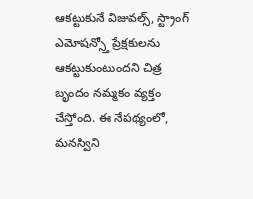ఆకట్టుకునే విజువల్స్, స్ట్రాంగ్ ఎమోషన్స్తో ప్రేక్షకులను ఆకట్టుకుంటుందని చిత్ర బృందం నమ్మకం వ్యక్తం చేస్తోంది. ఈ నేపథ్యంలో, మనస్విని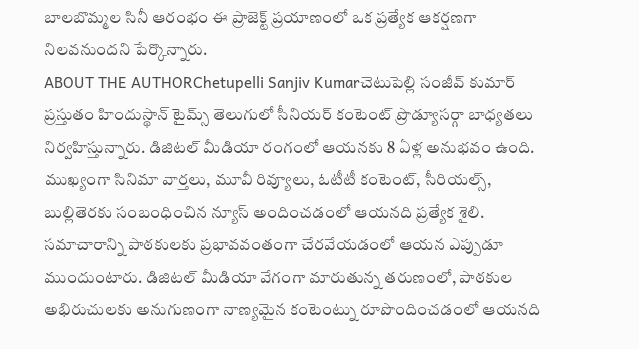బాలబొమ్మల సినీ ఆరంభం ఈ ప్రాజెక్ట్ ప్రయాణంలో ఒక ప్రత్యేక ఆకర్షణగా నిలవనుందని పేర్కొన్నారు.
ABOUT THE AUTHORChetupelli Sanjiv Kumarచెటుపెల్లి సంజీవ్ కుమార్ ప్రస్తుతం హిందుస్థాన్ టైమ్స్ తెలుగులో సీనియర్ కంటెంట్ ప్రొడ్యూసర్గా బాధ్యతలు నిర్వహిస్తున్నారు. డిజిటల్ మీడియా రంగంలో ఆయనకు 8 ఏళ్ల అనుభవం ఉంది. ముఖ్యంగా సినిమా వార్తలు, మూవీ రివ్యూలు, ఓటీటీ కంటెంట్, సీరియల్స్, బుల్లితెరకు సంబంధించిన న్యూస్ అందించడంలో ఆయనది ప్రత్యేక శైలి. సమాచారాన్ని పాఠకులకు ప్రభావవంతంగా చేరవేయడంలో ఆయన ఎప్పుడూ ముందుంటారు. డిజిటల్ మీడియా వేగంగా మారుతున్న తరుణంలో, పాఠకుల అభిరుచులకు అనుగుణంగా నాణ్యమైన కంటెంట్ను రూపొందించడంలో ఆయనది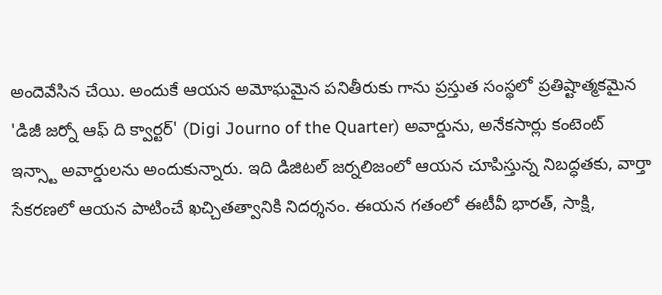అందెవేసిన చేయి. అందుకే ఆయన అమోఘమైన పనితీరుకు గాను ప్రస్తుత సంస్థలో ప్రతిష్టాత్మకమైన 'డిజీ జర్నో ఆఫ్ ది క్వార్టర్' (Digi Journo of the Quarter) అవార్డును, అనేకసార్లు కంటెంట్ ఇన్స్టా అవార్డులను అందుకున్నారు. ఇది డిజిటల్ జర్నలిజంలో ఆయన చూపిస్తున్న నిబద్ధతకు, వార్తా సేకరణలో ఆయన పాటించే ఖచ్చితత్వానికి నిదర్శనం. ఈయన గతంలో ఈటీవీ భారత్, సాక్షి,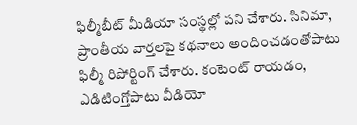ఫిల్మీబీట్ మీడియా సంస్థల్లో పని చేశారు. సినిమా, ప్రాంతీయ వార్తలపై కథనాలు అందించడంతోపాటు ఫిల్మీ రిపోర్టింగ్ చేశారు. కంటెంట్ రాయడం, ఎడిటింగ్తోపాటు వీడియో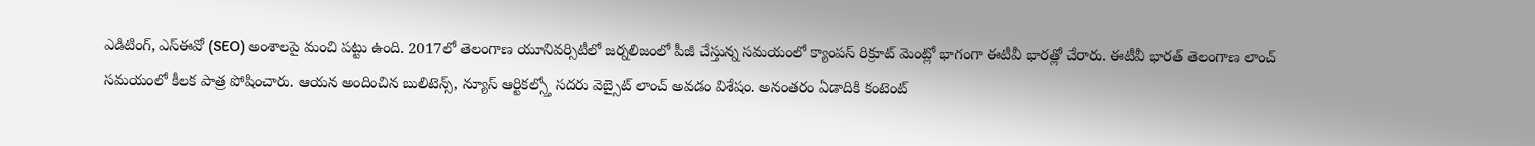ఎడిటింగ్, ఎస్ఈవో (SEO) అంశాలపై మంచి పట్టు ఉంది. 2017లో తెలంగాణ యూనివర్సిటీలో జర్నలిజంలో పీజీ చేస్తున్న సమయంలో క్యాంపస్ రిక్రూట్ మెంట్లో భాగంగా ఈటీవీ భారత్లో చేరారు. ఈటీవీ భారత్ తెలంగాణ లాంచ్ సమయంలో కీలక పాత్ర పోషించారు. ఆయన అందించిన బులిటెన్స్, న్యూస్ ఆర్టికల్స్తో సదరు వెబ్సైట్ లాంచ్ అవడం విశేషం. అనంతరం ఏడాదికి కంటెంట్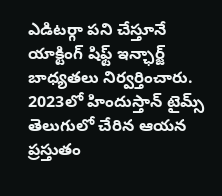ఎడిటర్గా పని చేస్తూనే యాక్టింగ్ షిఫ్ట్ ఇన్ఛార్జ్ బాధ్యతలు నిర్వర్తించారు. 2023లో హిందుస్తాన్ టైమ్స్ తెలుగులో చేరిన ఆయన ప్రస్తుతం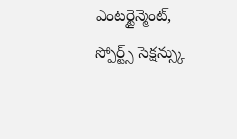ఎంటర్టైన్మెంట్, స్పోర్ట్స్ సెక్షన్స్కు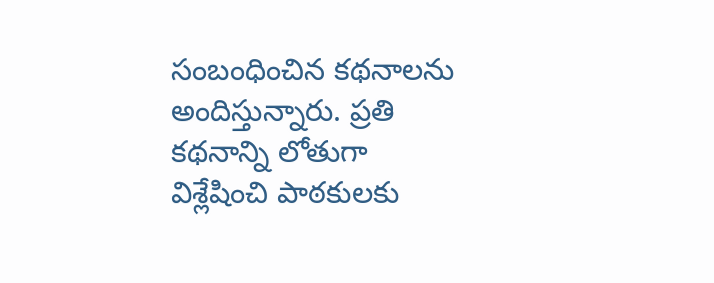సంబంధించిన కథనాలను అందిస్తున్నారు. ప్రతి కథనాన్ని లోతుగా విశ్లేషించి పాఠకులకు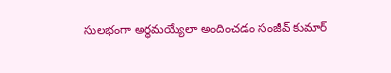సులభంగా అర్థమయ్యేలా అందించడం సంజీవ్ కుమార్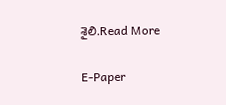శైలి.Read More

E-Paper